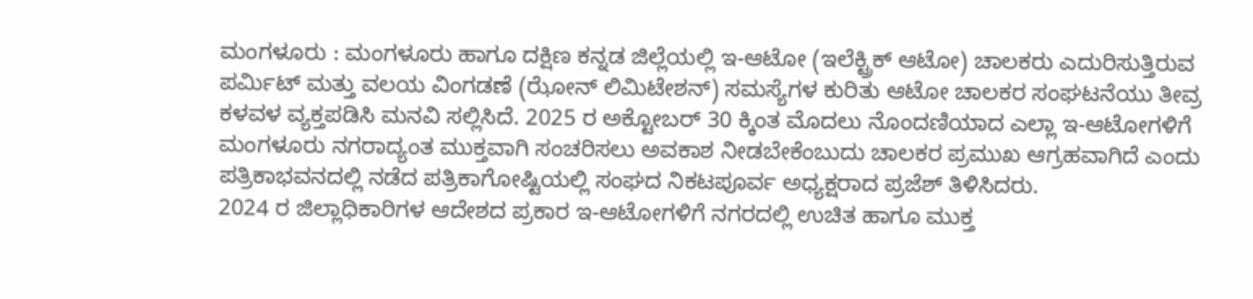ಮಂಗಳೂರು : ಮಂಗಳೂರು ಹಾಗೂ ದಕ್ಷಿಣ ಕನ್ನಡ ಜಿಲ್ಲೆಯಲ್ಲಿ ಇ-ಆಟೋ (ಇಲೆಕ್ಟ್ರಿಕ್ ಆಟೋ) ಚಾಲಕರು ಎದುರಿಸುತ್ತಿರುವ ಪರ್ಮಿಟ್ ಮತ್ತು ವಲಯ ವಿಂಗಡಣೆ (ಝೋನ್ ಲಿಮಿಟೇಶನ್) ಸಮಸ್ಯೆಗಳ ಕುರಿತು ಆಟೋ ಚಾಲಕರ ಸಂಘಟನೆಯು ತೀವ್ರ ಕಳವಳ ವ್ಯಕ್ತಪಡಿಸಿ ಮನವಿ ಸಲ್ಲಿಸಿದೆ. 2025 ರ ಅಕ್ಟೋಬರ್ 30 ಕ್ಕಿಂತ ಮೊದಲು ನೊಂದಣಿಯಾದ ಎಲ್ಲಾ ಇ-ಆಟೋಗಳಿಗೆ ಮಂಗಳೂರು ನಗರಾದ್ಯಂತ ಮುಕ್ತವಾಗಿ ಸಂಚರಿಸಲು ಅವಕಾಶ ನೀಡಬೇಕೆಂಬುದು ಚಾಲಕರ ಪ್ರಮುಖ ಆಗ್ರಹವಾಗಿದೆ ಎಂದು ಪತ್ರಿಕಾಭವನದಲ್ಲಿ ನಡೆದ ಪತ್ರಿಕಾಗೋಷ್ಟಿಯಲ್ಲಿ ಸಂಘದ ನಿಕಟಪೂರ್ವ ಅಧ್ಯಕ್ಷರಾದ ಪ್ರಜೆಶ್ ತಿಳಿಸಿದರು.
2024 ರ ಜಿಲ್ಲಾಧಿಕಾರಿಗಳ ಆದೇಶದ ಪ್ರಕಾರ ಇ-ಆಟೋಗಳಿಗೆ ನಗರದಲ್ಲಿ ಉಚಿತ ಹಾಗೂ ಮುಕ್ತ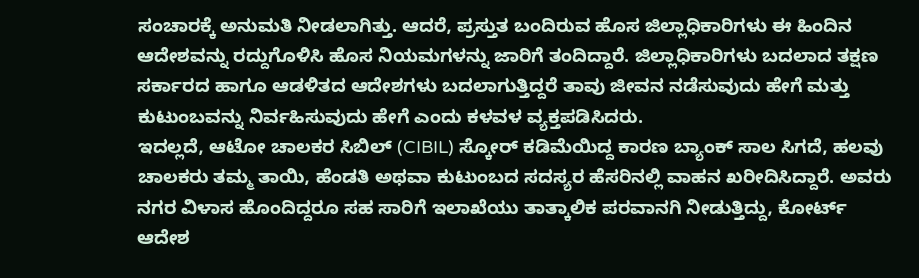ಸಂಚಾರಕ್ಕೆ ಅನುಮತಿ ನೀಡಲಾಗಿತ್ತು. ಆದರೆ, ಪ್ರಸ್ತುತ ಬಂದಿರುವ ಹೊಸ ಜಿಲ್ಲಾಧಿಕಾರಿಗಳು ಈ ಹಿಂದಿನ ಆದೇಶವನ್ನು ರದ್ದುಗೊಳಿಸಿ ಹೊಸ ನಿಯಮಗಳನ್ನು ಜಾರಿಗೆ ತಂದಿದ್ದಾರೆ. ಜಿಲ್ಲಾಧಿಕಾರಿಗಳು ಬದಲಾದ ತಕ್ಷಣ ಸರ್ಕಾರದ ಹಾಗೂ ಆಡಳಿತದ ಆದೇಶಗಳು ಬದಲಾಗುತ್ತಿದ್ದರೆ ತಾವು ಜೀವನ ನಡೆಸುವುದು ಹೇಗೆ ಮತ್ತು ಕುಟುಂಬವನ್ನು ನಿರ್ವಹಿಸುವುದು ಹೇಗೆ ಎಂದು ಕಳವಳ ವ್ಯಕ್ತಪಡಿಸಿದರು.
ಇದಲ್ಲದೆ, ಆಟೋ ಚಾಲಕರ ಸಿಬಿಲ್ (CIBIL) ಸ್ಕೋರ್ ಕಡಿಮೆಯಿದ್ದ ಕಾರಣ ಬ್ಯಾಂಕ್ ಸಾಲ ಸಿಗದೆ, ಹಲವು ಚಾಲಕರು ತಮ್ಮ ತಾಯಿ, ಹೆಂಡತಿ ಅಥವಾ ಕುಟುಂಬದ ಸದಸ್ಯರ ಹೆಸರಿನಲ್ಲಿ ವಾಹನ ಖರೀದಿಸಿದ್ದಾರೆ. ಅವರು ನಗರ ವಿಳಾಸ ಹೊಂದಿದ್ದರೂ ಸಹ ಸಾರಿಗೆ ಇಲಾಖೆಯು ತಾತ್ಕಾಲಿಕ ಪರವಾನಗಿ ನೀಡುತ್ತಿದ್ದು, ಕೋರ್ಟ್ ಆದೇಶ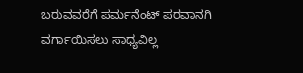ಬರುವವರೆಗೆ ಪರ್ಮನೆಂಟ್ ಪರವಾನಗಿ ವರ್ಗಾಯಿಸಲು ಸಾಧ್ಯವಿಲ್ಲ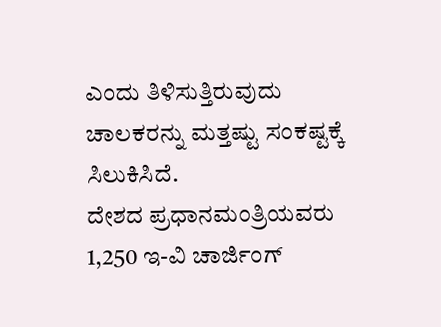ಎಂದು ತಿಳಿಸುತ್ತಿರುವುದು ಚಾಲಕರನ್ನು ಮತ್ತಷ್ಟು ಸಂಕಷ್ಟಕ್ಕೆ ಸಿಲುಕಿಸಿದೆ.
ದೇಶದ ಪ್ರಧಾನಮಂತ್ರಿಯವರು 1,250 ಇ-ವಿ ಚಾರ್ಜಿಂಗ್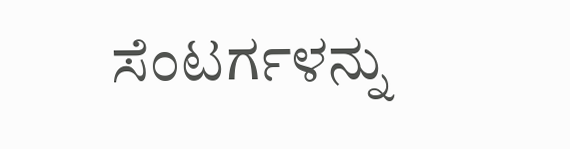ಸೆಂಟರ್ಗಳನ್ನು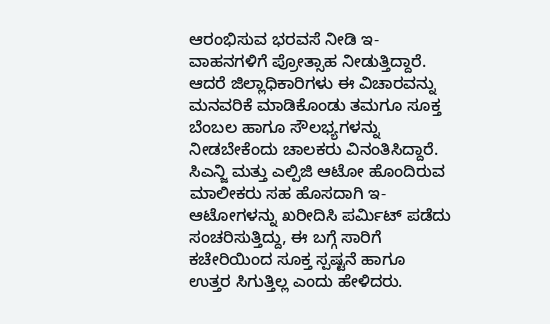ಆರಂಭಿಸುವ ಭರವಸೆ ನೀಡಿ ಇ-ವಾಹನಗಳಿಗೆ ಪ್ರೋತ್ಸಾಹ ನೀಡುತ್ತಿದ್ದಾರೆ. ಆದರೆ ಜಿಲ್ಲಾಧಿಕಾರಿಗಳು ಈ ವಿಚಾರವನ್ನು ಮನವರಿಕೆ ಮಾಡಿಕೊಂಡು ತಮಗೂ ಸೂಕ್ತ ಬೆಂಬಲ ಹಾಗೂ ಸೌಲಭ್ಯಗಳನ್ನು ನೀಡಬೇಕೆಂದು ಚಾಲಕರು ವಿನಂತಿಸಿದ್ದಾರೆ. ಸಿಎನ್ಜಿ ಮತ್ತು ಎಲ್ಪಿಜಿ ಆಟೋ ಹೊಂದಿರುವ ಮಾಲೀಕರು ಸಹ ಹೊಸದಾಗಿ ಇ-ಆಟೋಗಳನ್ನು ಖರೀದಿಸಿ ಪರ್ಮಿಟ್ ಪಡೆದು ಸಂಚರಿಸುತ್ತಿದ್ದು, ಈ ಬಗ್ಗೆ ಸಾರಿಗೆ ಕಚೇರಿಯಿಂದ ಸೂಕ್ತ ಸ್ಪಷ್ಟನೆ ಹಾಗೂ ಉತ್ತರ ಸಿಗುತ್ತಿಲ್ಲ ಎಂದು ಹೇಳಿದರು.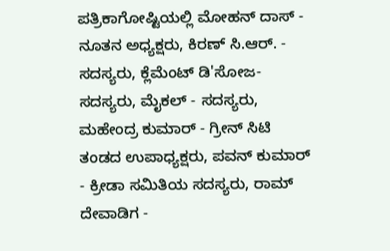ಪತ್ರಿಕಾಗೋಷ್ಟಿಯಲ್ಲಿ ಮೋಹನ್ ದಾಸ್ - ನೂತನ ಅಧ್ಯಕ್ಷರು, ಕಿರಣ್ ಸಿ.ಆರ್. - ಸದಸ್ಯರು, ಕ್ಲೆಮೆಂಟ್ ಡಿ'ಸೋಜ- ಸದಸ್ಯರು, ಮೈಕಲ್ - ಸದಸ್ಯರು, ಮಹೇಂದ್ರ ಕುಮಾರ್ - ಗ್ರೀನ್ ಸಿಟಿ ತಂಡದ ಉಪಾಧ್ಯಕ್ಷರು, ಪವನ್ ಕುಮಾರ್ - ಕ್ರೀಡಾ ಸಮಿತಿಯ ಸದಸ್ಯರು, ರಾಮ್ ದೇವಾಡಿಗ -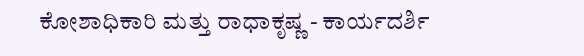ಕೋಶಾಧಿಕಾರಿ ಮತ್ತು ರಾಧಾಕೃಷ್ಣ - ಕಾರ್ಯದರ್ಶಿ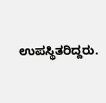ಉಪಸ್ಥಿತರಿದ್ದರು.